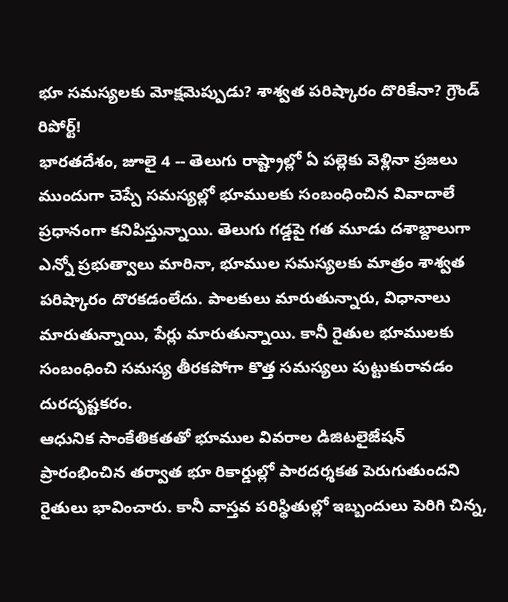భూ సమస్యలకు మోక్షమెప్పుడు? శాశ్వత పరిష్కారం దొరికేనా? గ్రౌండ్ రిపోర్ట్!
భారతదేశం, జూలై 4 -- తెలుగు రాష్ట్రాల్లో ఏ పల్లెకు వెళ్లినా ప్రజలు ముందుగా చెప్పే సమస్యల్లో భూములకు సంబంధించిన వివాదాలే ప్రధానంగా కనిపిస్తున్నాయి. తెలుగు గడ్డపై గత మూడు దశాబ్దాలుగా ఎన్నో ప్రభుత్వాలు మారినా, భూముల సమస్యలకు మాత్రం శాశ్వత పరిష్కారం దొరకడంలేదు. పాలకులు మారుతున్నారు, విధానాలు మారుతున్నాయి, పేర్లు మారుతున్నాయి. కానీ రైతుల భూములకు సంబంధించి సమస్య తీరకపోగా కొత్త సమస్యలు పుట్టుకురావడం దురదృష్టకరం.
ఆధునిక సాంకేతికతతో భూముల వివరాల డిజిటలైజేషన్ ప్రారంభించిన తర్వాత భూ రికార్డుల్లో పారదర్శకత పెరుగుతుందని రైతులు భావించారు. కానీ వాస్తవ పరిస్థితుల్లో ఇబ్బందులు పెరిగి చిన్న,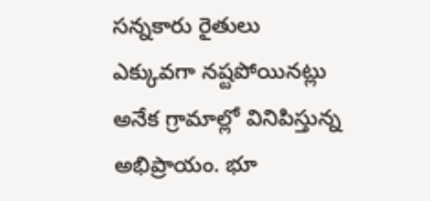సన్నకారు రైతులు ఎక్కువగా నష్టపోయినట్లు అనేక గ్రామాల్లో వినిపిస్తున్న అభిప్రాయం. భూ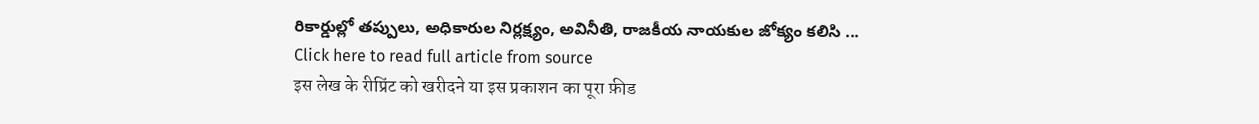రికార్డుల్లో తప్పులు, అధికారుల నిర్లక్ష్యం, అవినీతి, రాజకీయ నాయకుల జోక్యం కలిసి ...
Click here to read full article from source
इस लेख के रीप्रिंट को खरीदने या इस प्रकाशन का पूरा फ़ीड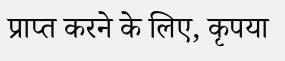प्राप्त करने के लिए, कृपया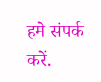हमे संपर्क करें.